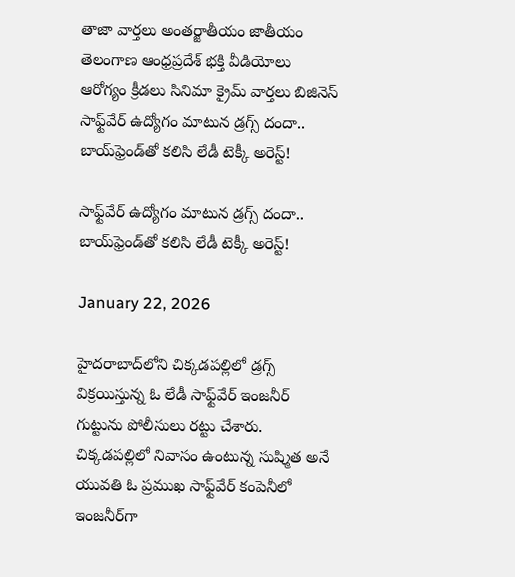తాజా వార్తలు అంతర్జాతీయం జాతీయం తెలంగాణ ఆంధ్రప్రదేశ్ భక్తి వీడియోలు ఆరోగ్యం క్రీడలు సినిమా క్రైమ్ వార్తలు బిజినెస్
సాఫ్ట్‌వేర్ ఉద్యోగం మాటున డ్రగ్స్ దందా.. బాయ్‌ఫ్రెండ్‌తో కలిసి లేడీ టెక్కీ అరెస్ట్!

సాఫ్ట్‌వేర్ ఉద్యోగం మాటున డ్రగ్స్ దందా.. బాయ్‌ఫ్రెండ్‌తో కలిసి లేడీ టెక్కీ అరెస్ట్!

January 22, 2026

హైదరాబాద్‌లోని చిక్కడపల్లిలో డ్రగ్స్ విక్రయిస్తున్న ఓ లేడీ సాఫ్ట్‌వేర్ ఇంజనీర్ గుట్టును పోలీసులు రట్టు చేశారు. చిక్కడపల్లిలో నివాసం ఉంటున్న సుష్మిత అనే యువతి ఓ ప్రముఖ సాఫ్ట్‌వేర్ కంపెనీలో ఇంజనీర్‌గా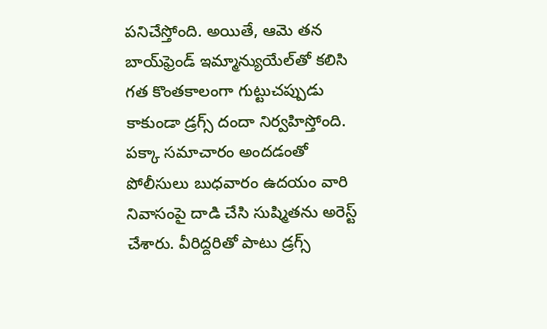పనిచేస్తోంది. అయితే, ఆమె తన బాయ్‌ఫ్రెండ్ ఇమ్మాన్యుయేల్‌తో కలిసి గత కొంతకాలంగా గుట్టుచప్పుడు కాకుండా డ్రగ్స్ దందా నిర్వహిస్తోంది. పక్కా సమాచారం అందడంతో పోలీసులు బుధవారం ఉదయం వారి నివాసంపై దాడి చేసి సుష్మితను అరెస్ట్ చేశారు. వీరిద్దరితో పాటు డ్రగ్స్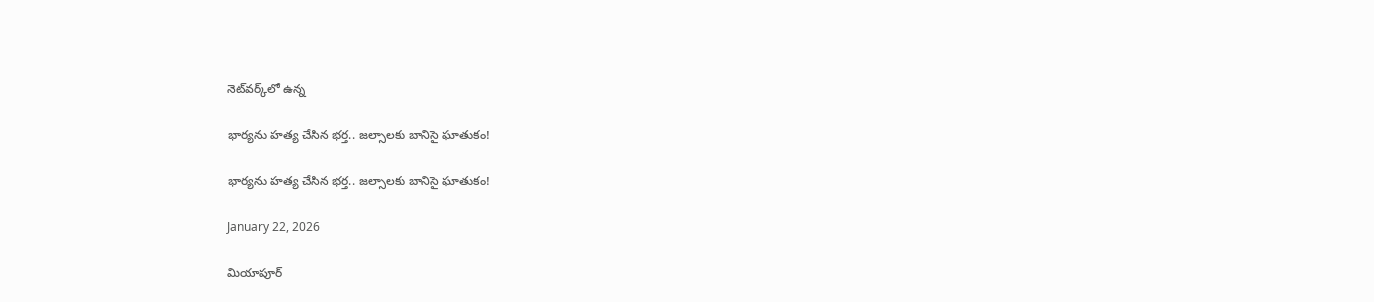నెట్‌వర్క్‌లో ఉన్న

భార్యను హత్య చేసిన భర్త.. జల్సాలకు బానిసై ఘాతుకం!

భార్యను హత్య చేసిన భర్త.. జల్సాలకు బానిసై ఘాతుకం!

January 22, 2026

మియాపూర్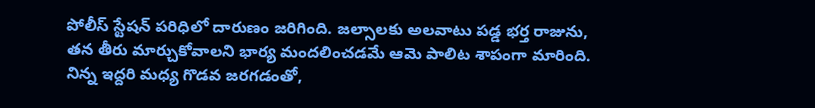పోలీస్ స్టేషన్ పరిధిలో దారుణం జరిగింది. జల్సాలకు అలవాటు పడ్డ భర్త రాజును, తన తీరు మార్చుకోవాలని భార్య మందలించడమే ఆమె పాలిట శాపంగా మారింది. నిన్న ఇద్దరి మధ్య గొడవ జరగడంతో,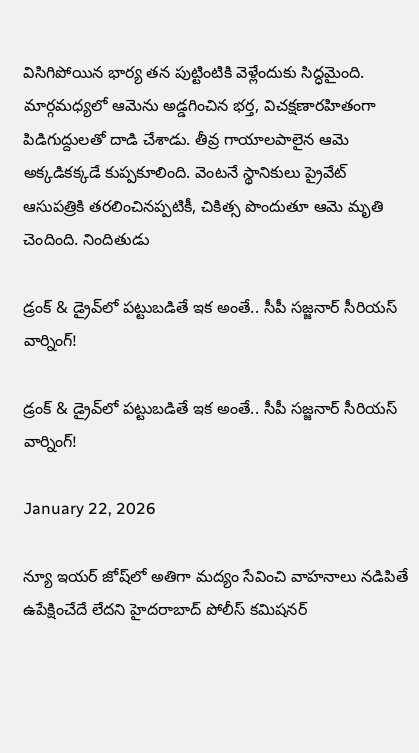విసిగిపోయిన భార్య తన పుట్టింటికి వెళ్లేందుకు సిద్ధమైంది. మార్గమధ్యలో ఆమెను అడ్డగించిన భర్త, విచక్షణారహితంగా పిడిగుద్దులతో దాడి చేశాడు. తీవ్ర గాయాలపాలైన ఆమె అక్కడికక్కడే కుప్పకూలింది. వెంటనే స్థానికులు ప్రైవేట్ ఆసుపత్రికి తరలించినప్పటికీ, చికిత్స పొందుతూ ఆమె మృతి చెందింది. నిందితుడు

డ్రంక్ & డ్రైవ్‌లో పట్టుబడితే ఇక అంతే.. సీపీ సజ్జనార్ సీరియస్ వార్నింగ్!

డ్రంక్ & డ్రైవ్‌లో పట్టుబడితే ఇక అంతే.. సీపీ సజ్జనార్ సీరియస్ వార్నింగ్!

January 22, 2026

న్యూ ఇయర్ జోష్‌లో అతిగా మద్యం సేవించి వాహనాలు నడిపితే ఉపేక్షించేదే లేదని హైదరాబాద్ పోలీస్ కమిషనర్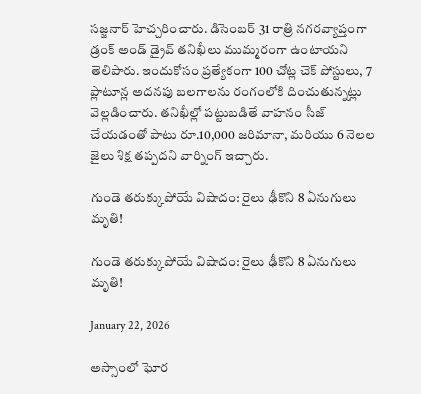సజ్జనార్ హెచ్చరించారు. డిసెంబర్ 31 రాత్రి నగరవ్యాప్తంగా డ్రంక్ అండ్ డ్రైవ్ తనిఖీలు ముమ్మరంగా ఉంటాయని తెలిపారు. ఇందుకోసం ప్రత్యేకంగా 100 చోట్ల చెక్ పోస్టులు, 7 ప్లాటూన్ల అదనపు బలగాలను రంగంలోకి దించుతున్నట్లు వెల్లడించారు. తనిఖీల్లో పట్టుబడితే వాహనం సీజ్ చేయడంతో పాటు రూ.10,000 జరిమానా, మరియు 6 నెలల జైలు శిక్ష తప్పదని వార్నింగ్ ఇచ్చారు.

గుండె తరుక్కుపోయే విషాదం: రైలు ఢీకొని 8 ఏనుగులు మృతి!

గుండె తరుక్కుపోయే విషాదం: రైలు ఢీకొని 8 ఏనుగులు మృతి!

January 22, 2026

అస్సాంలో ఘోర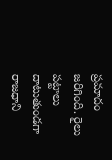ప్రమాదం జరిగింది. రైలు పట్టాలు దాటుతుండగా రాజధాని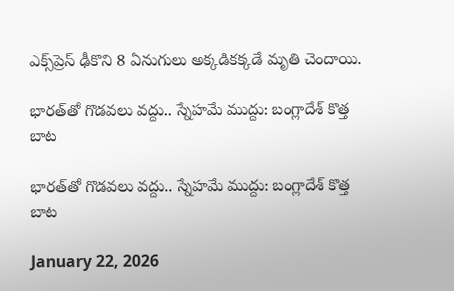ఎక్స్‌ప్రెస్ ఢీకొని 8 ఏనుగులు అక్కడికక్కడే మృతి చెందాయి.

భారత్‌తో గొడవలు వద్దు.. స్నేహమే ముద్దు: బంగ్లాదేశ్ కొత్త బాట

భారత్‌తో గొడవలు వద్దు.. స్నేహమే ముద్దు: బంగ్లాదేశ్ కొత్త బాట

January 22, 2026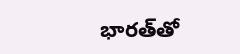భారత్‌తో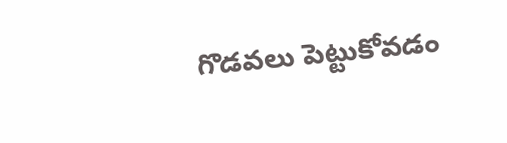గొడవలు పెట్టుకోవడం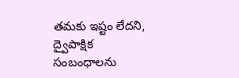తమకు ఇష్టం లేదని, ద్వైపాక్షిక సంబంధాలను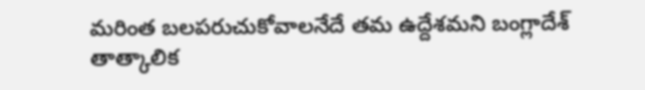మరింత బలపరుచుకోవాలనేదే తమ ఉద్దేశమని బంగ్లాదేశ్ తాత్కాలిక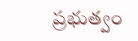ప్రభుత్వం